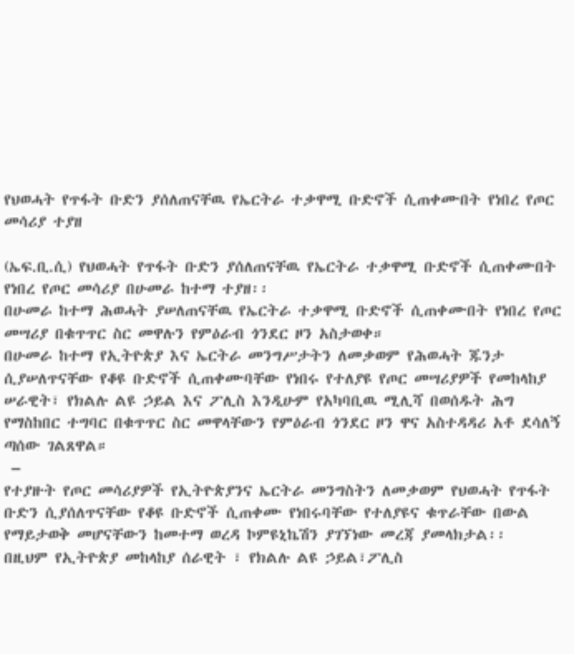የህወሓት የጥፋት ቡድን ያሰለጠናቸዉ የኤርትራ ተቃዋሚ ቡድኖች ሲጠቀሙበት የነበረ የጦር መሳሪያ ተያዘ

(ኤፍ.ቢ.ሲ) የህወሓት የጥፋት ቡድን ያሰለጠናቸዉ የኤርትራ ተቃዋሚ ቡድኖች ሲጠቀሙበት የነበረ የጦር መሳሪያ በሁመራ ከተማ ተያዘ፡፡
በሁመራ ከተማ ሕወሓት ያሠለጠናቸዉ የኤርትራ ተቃዋሚ ቡድኖች ሲጠቀሙበት የነበረ የጦር መሣሪያ በቁጥጥር ስር መዋሉን የምዕራብ ጎንደር ዞን አስታወቀ።
በሁመራ ከተማ የኢትዮጵያ እና ኤርትራ መንግሥታትን ለመቃወም የሕወሓት ጁንታ ሲያሠለጥናቸው የቆዩ ቡድኖች ሲጠቀሙባቸው የነበሩ የተለያዩ የጦር መሣሪያዎች የመከላከያ ሠራዊት፣ የክልሉ ልዩ ኃይል እና ፖሊስ እንዲሁም የአካባቢዉ ሚሊሻ በወሰዱት ሕግ የማስከበር ተግባር በቁጥጥር ስር መዋላቸውን የምዕራብ ጎንደር ዞን ዋና አስተዳዳሪ አቶ ደሳለኝ ጣሰው ገልጸዋል።
 –
የተያዙት የጦር መሳሪያዎች የኢትዮጵያንና ኤርትራ መንግስትን ለመቃወም የህወሓት የጥፋት ቡድን ሲያሰለጥናቸው የቆዩ ቡድኖች ሲጠቀሙ የነበሩባቸው የተለያዩና ቁጥራቸው በውል የማይታወቅ መሆናቸውን ከመተማ ወረዳ ኮምዩኒኬሽን ያገኘነው መረጃ ያመላክታል፡፡
በዚህም የኢትዮጵያ መከላከያ ሰራዊት ፣ የክልሉ ልዩ ኃይል፣ፖሊስ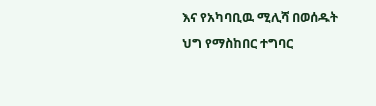እና የአካባቢዉ ሚሊሻ በወሰዱት ህግ የማስከበር ተግባር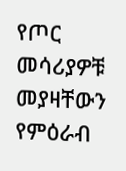የጦር መሳሪያዎቹ መያዛቸውን የምዕራብ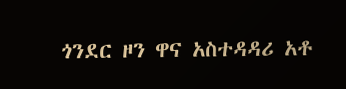ጎንደር ዞን ዋና አስተዳዳሪ አቶ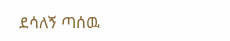ደሳለኝ ጣሰዉ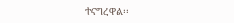ተናግረዋል፡፡